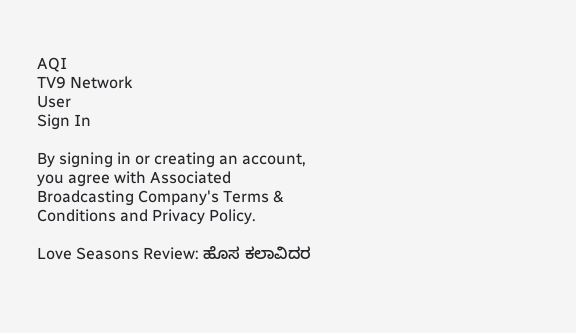AQI
TV9 Network
User
Sign In

By signing in or creating an account, you agree with Associated Broadcasting Company's Terms & Conditions and Privacy Policy.

Love Seasons Review: ಹೊಸ ಕಲಾವಿದರ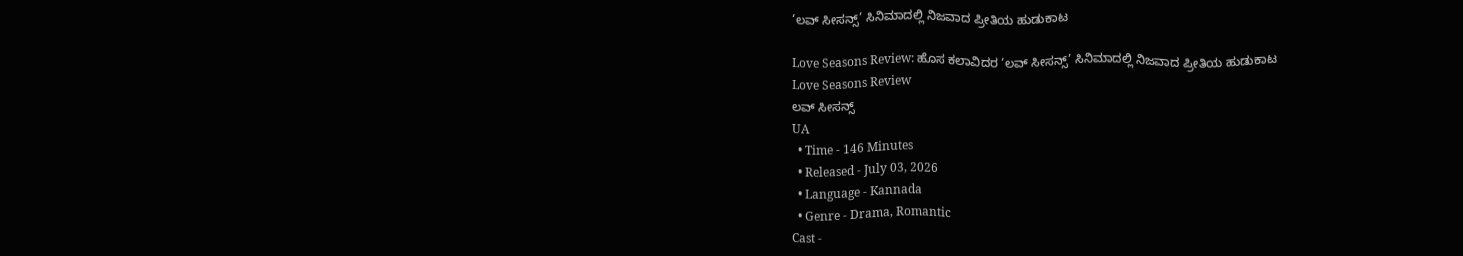‘ಲವ್ ಸೀಸನ್ಸ್’ ಸಿನಿಮಾದಲ್ಲಿ ನಿಜವಾದ ಪ್ರೀತಿಯ ಹುಡುಕಾಟ

Love Seasons Review: ಹೊಸ ಕಲಾವಿದರ ‘ಲವ್ ಸೀಸನ್ಸ್’ ಸಿನಿಮಾದಲ್ಲಿ ನಿಜವಾದ ಪ್ರೀತಿಯ ಹುಡುಕಾಟ
Love Seasons Review
ಲವ್ ಸೀಸನ್ಸ್
UA
  • Time - 146 Minutes
  • Released - July 03, 2026
  • Language - Kannada
  • Genre - Drama, Romantic
Cast -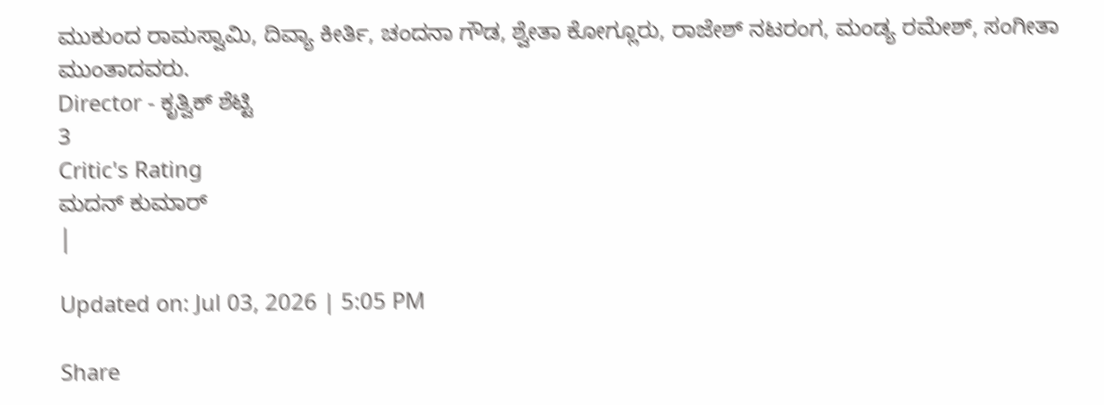ಮುಕುಂದ ರಾಮಸ್ವಾಮಿ, ದಿವ್ಯಾ ಕೀರ್ತಿ, ಚಂದನಾ ಗೌಡ, ಶ್ವೇತಾ ಕೋಗ್ಲೂರು, ರಾಜೇಶ್ ನಟರಂಗ, ಮಂಡ್ಯ ರಮೇಶ್, ಸಂಗೀತಾ ಮುಂತಾದವರು.
Director - ಕೃತ್ವಿಕ್ ಶೆಟ್ಟಿ
3
Critic's Rating
ಮದನ್ ಕುಮಾರ್
|

Updated on: Jul 03, 2026 | 5:05 PM

Share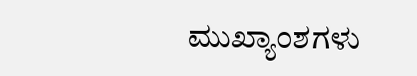ಮುಖ್ಯಾಂಶಗಳು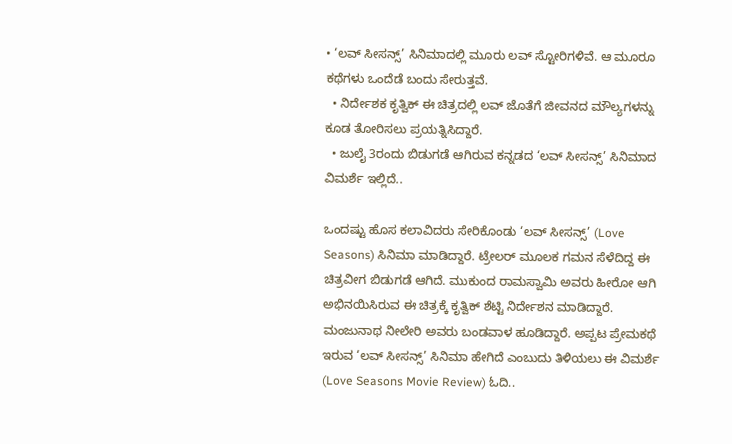• ‘ಲವ್ ಸೀಸನ್ಸ್’ ಸಿನಿಮಾದಲ್ಲಿ ಮೂರು ಲವ್ ಸ್ಟೋರಿಗಳಿವೆ. ಆ ಮೂರೂ ಕಥೆಗಳು ಒಂದೆಡೆ ಬಂದು ಸೇರುತ್ತವೆ.
  • ನಿರ್ದೇಶಕ ಕೃತ್ವಿಕ್ ಈ ಚಿತ್ರದಲ್ಲಿ ಲವ್ ಜೊತೆಗೆ ಜೀವನದ ಮೌಲ್ಯಗಳನ್ನು ಕೂಡ ತೋರಿಸಲು ಪ್ರಯತ್ನಿಸಿದ್ದಾರೆ.
  • ಜುಲೈ 3ರಂದು ಬಿಡುಗಡೆ ಆಗಿರುವ ಕನ್ನಡದ ‘ಲವ್ ಸೀಸನ್ಸ್’ ಸಿನಿಮಾದ ವಿಮರ್ಶೆ ಇಲ್ಲಿದೆ..

ಒಂದಷ್ಟು ಹೊಸ ಕಲಾವಿದರು ಸೇರಿಕೊಂಡು ‘ಲವ್ ಸೀಸನ್ಸ್’ (Love Seasons) ಸಿನಿಮಾ ಮಾಡಿದ್ದಾರೆ. ಟ್ರೇಲರ್ ಮೂಲಕ ಗಮನ ಸೆಳೆದಿದ್ದ ಈ ಚಿತ್ರವೀಗ ಬಿಡುಗಡೆ ಆಗಿದೆ. ಮುಕುಂದ ರಾಮಸ್ವಾಮಿ ಅವರು ಹೀರೋ ಆಗಿ ಅಭಿನಯಿಸಿರುವ ಈ ಚಿತ್ರಕ್ಕೆ ಕೃತ್ವಿಕ್ ಶೆಟ್ಟಿ ನಿರ್ದೇಶನ ಮಾಡಿದ್ದಾರೆ. ಮಂಜುನಾಥ ನೀಲೇರಿ ಅವರು ಬಂಡವಾಳ ಹೂಡಿದ್ದಾರೆ. ಅಪ್ಪಟ ಪ್ರೇಮಕಥೆ ಇರುವ ‘ಲವ್ ಸೀಸನ್ಸ್’ ಸಿನಿಮಾ ಹೇಗಿದೆ ಎಂಬುದು ತಿಳಿಯಲು ಈ ವಿಮರ್ಶೆ (Love Seasons Movie Review) ಓದಿ..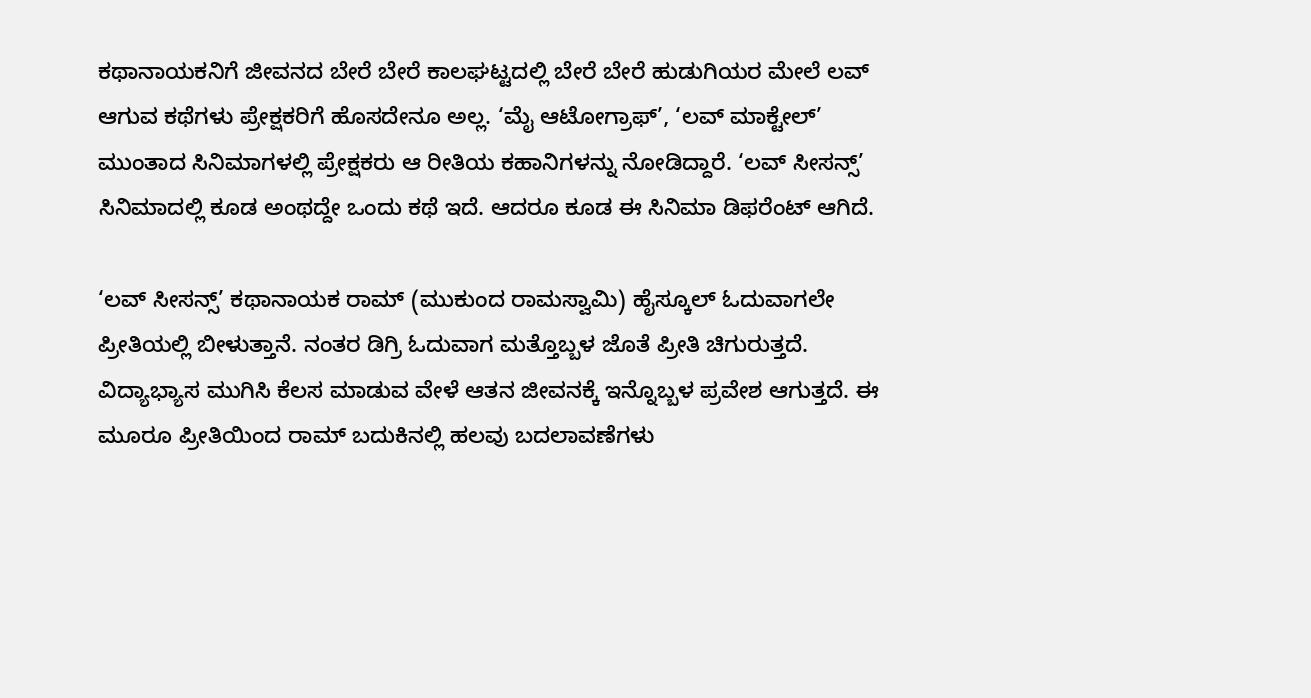ಕಥಾನಾಯಕನಿಗೆ ಜೀವನದ ಬೇರೆ ಬೇರೆ ಕಾಲಘಟ್ಟದಲ್ಲಿ ಬೇರೆ ಬೇರೆ ಹುಡುಗಿಯರ ಮೇಲೆ ಲವ್ ಆಗುವ ಕಥೆಗಳು ಪ್ರೇಕ್ಷಕರಿಗೆ ಹೊಸದೇನೂ ಅಲ್ಲ. ‘ಮೈ ಆಟೋಗ್ರಾಫ್’, ‘ಲವ್ ಮಾಕ್ಟೇಲ್’ ಮುಂತಾದ ಸಿನಿಮಾಗಳಲ್ಲಿ ಪ್ರೇಕ್ಷಕರು ಆ ರೀತಿಯ ಕಹಾನಿಗಳನ್ನು ನೋಡಿದ್ದಾರೆ. ‘ಲವ್ ಸೀಸನ್ಸ್’ ಸಿನಿಮಾದಲ್ಲಿ ಕೂಡ ಅಂಥದ್ದೇ ಒಂದು ಕಥೆ ಇದೆ. ಆದರೂ ಕೂಡ ಈ ಸಿನಿಮಾ ಡಿಫರೆಂಟ್ ಆಗಿದೆ.

‘ಲವ್ ಸೀಸನ್ಸ್’ ಕಥಾನಾಯಕ ರಾಮ್ (ಮುಕುಂದ ರಾಮಸ್ವಾಮಿ) ಹೈಸ್ಕೂಲ್ ಓದುವಾಗಲೇ ಪ್ರೀತಿಯಲ್ಲಿ ಬೀಳುತ್ತಾನೆ. ನಂತರ ಡಿಗ್ರಿ ಓದುವಾಗ ಮತ್ತೊಬ್ಬಳ ಜೊತೆ ಪ್ರೀತಿ ಚಿಗುರುತ್ತದೆ. ವಿದ್ಯಾಭ್ಯಾಸ ಮುಗಿಸಿ ಕೆಲಸ ಮಾಡುವ ವೇಳೆ ಆತನ ಜೀವನಕ್ಕೆ ಇನ್ನೊಬ್ಬಳ ಪ್ರವೇಶ ಆಗುತ್ತದೆ. ಈ ಮೂರೂ ಪ್ರೀತಿಯಿಂದ ರಾಮ್ ಬದುಕಿನಲ್ಲಿ ಹಲವು ಬದಲಾವಣೆಗಳು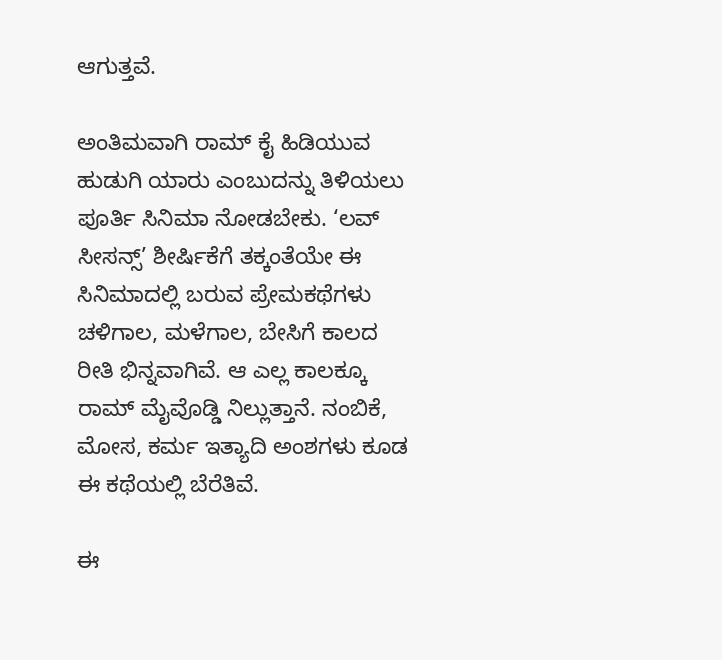ಆಗುತ್ತವೆ.

ಅಂತಿಮವಾಗಿ ರಾಮ್ ಕೈ ಹಿಡಿಯುವ ಹುಡುಗಿ ಯಾರು ಎಂಬುದನ್ನು ತಿಳಿಯಲು ಪೂರ್ತಿ ಸಿನಿಮಾ ನೋಡಬೇಕು. ‘ಲವ್ ಸೀಸನ್ಸ್’ ಶೀರ್ಷಿಕೆಗೆ ತಕ್ಕಂತೆಯೇ ಈ ಸಿನಿಮಾದಲ್ಲಿ ಬರುವ ಪ್ರೇಮಕಥೆಗಳು ಚಳಿಗಾಲ, ಮಳೆಗಾಲ, ಬೇಸಿಗೆ ಕಾಲದ ರೀತಿ ಭಿನ್ನವಾಗಿವೆ. ಆ ಎಲ್ಲ ಕಾಲಕ್ಕೂ ರಾಮ್ ಮೈವೊಡ್ಡಿ ನಿಲ್ಲುತ್ತಾನೆ. ನಂಬಿಕೆ, ಮೋಸ, ಕರ್ಮ ಇತ್ಯಾದಿ ಅಂಶಗಳು ಕೂಡ ಈ ಕಥೆಯಲ್ಲಿ ಬೆರೆತಿವೆ.

ಈ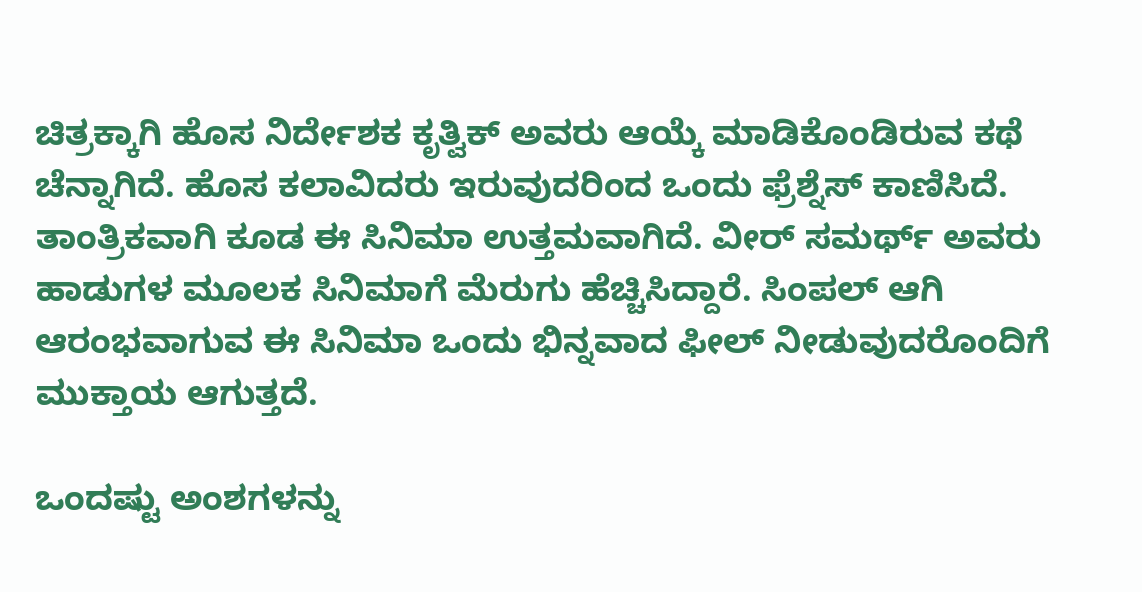ಚಿತ್ರಕ್ಕಾಗಿ ಹೊಸ ನಿರ್ದೇಶಕ ಕೃತ್ವಿಕ್ ಅವರು ಆಯ್ಕೆ ಮಾಡಿಕೊಂಡಿರುವ ಕಥೆ ಚೆನ್ನಾಗಿದೆ. ಹೊಸ ಕಲಾವಿದರು ಇರುವುದರಿಂದ ಒಂದು ಫ್ರೆಶ್ನೆಸ್ ಕಾಣಿಸಿದೆ. ತಾಂತ್ರಿಕವಾಗಿ ಕೂಡ ಈ ಸಿನಿಮಾ ಉತ್ತಮವಾಗಿದೆ. ವೀರ್ ಸಮರ್ಥ್ ಅವರು ಹಾಡುಗಳ ಮೂಲಕ ಸಿನಿಮಾಗೆ ಮೆರುಗು ಹೆಚ್ಚಿಸಿದ್ದಾರೆ. ಸಿಂಪಲ್ ಆಗಿ ಆರಂಭವಾಗುವ ಈ ಸಿನಿಮಾ ಒಂದು ಭಿನ್ನವಾದ ಫೀಲ್ ನೀಡುವುದರೊಂದಿಗೆ ಮುಕ್ತಾಯ ಆಗುತ್ತದೆ.

ಒಂದಷ್ಟು ಅಂಶಗಳನ್ನು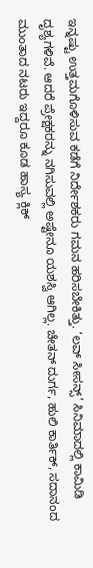ಇನ್ನಷ್ಟು ಉತ್ತಮಗೊಳಿಸುವ ಕಡೆಗೆ ನಿರ್ದೇಶಕರು ಗಮನ ಹರಿಸಬೇಕಿತ್ತು. ‘ಲವ್ ಸೀಸನ್ಸ್’ ಸಿನಿಮಾದಲ್ಲಿ ಕಾಮಿಡಿ ದೃಶ್ಯಗಳಿವೆ. ಆದರೆ ಪ್ರೇಕ್ಷಕರನ್ನು ನಗಿಸುವಲ್ಲಿ ಅಷ್ಟೇನೂ ಯಶಸ್ವಿ ಆಗಿಲ್ಲ. ಚೇತನ್ ದುರ್ಗ, ಹುಲಿ ಕಾರ್ತಿಕ್, ಸದಾನಂದ ಮುಂತಾದ ನಟರು ಇದ್ದರೂ ಕೂಡ ಹಾಸ್ಯ ಕ್ಲಿಕ್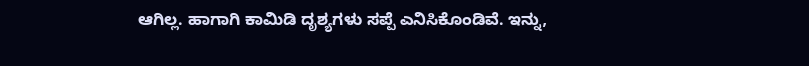ಆಗಿಲ್ಲ. ಹಾಗಾಗಿ ಕಾಮಿಡಿ ದೃಶ್ಯಗಳು ಸಪ್ಪೆ ಎನಿಸಿಕೊಂಡಿವೆ. ಇನ್ನು,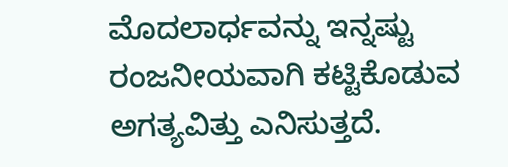ಮೊದಲಾರ್ಧವನ್ನು ಇನ್ನಷ್ಟು ರಂಜನೀಯವಾಗಿ ಕಟ್ಟಿಕೊಡುವ ಅಗತ್ಯವಿತ್ತು ಎನಿಸುತ್ತದೆ.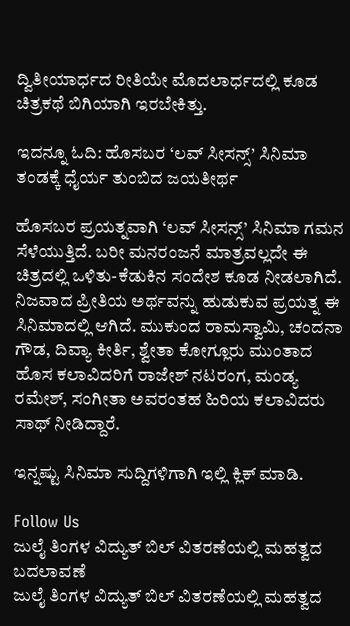ದ್ವಿತೀಯಾರ್ಧದ ರೀತಿಯೇ ಮೊದಲಾರ್ಧದಲ್ಲಿ ಕೂಡ ಚಿತ್ರಕಥೆ ಬಿಗಿಯಾಗಿ ಇರಬೇಕಿತ್ತು.

ಇದನ್ನೂ ಓದಿ: ಹೊಸಬರ ‘ಲವ್ ಸೀಸನ್ಸ್’ ಸಿನಿಮಾ ತಂಡಕ್ಕೆ ಧೈರ್ಯ ತುಂಬಿದ ಜಯತೀರ್ಥ

ಹೊಸಬರ ಪ್ರಯತ್ನವಾಗಿ ‘ಲವ್ ಸೀಸನ್ಸ್’ ಸಿನಿಮಾ ಗಮನ ಸೆಳೆಯುತ್ತಿದೆ. ಬರೀ ಮನರಂಜನೆ ಮಾತ್ರವಲ್ಲದೇ ಈ ಚಿತ್ರದಲ್ಲಿ ಒಳಿತು-ಕೆಡುಕಿನ ಸಂದೇಶ ಕೂಡ ನೀಡಲಾಗಿದೆ. ನಿಜವಾದ ಪ್ರೀತಿಯ ಅರ್ಥವನ್ನು ಹುಡುಕುವ ಪ್ರಯತ್ನ ಈ ಸಿನಿಮಾದಲ್ಲಿ ಆಗಿದೆ. ಮುಕುಂದ ರಾಮಸ್ವಾಮಿ, ಚಂದನಾ ಗೌಡ, ದಿವ್ಯಾ ಕೀರ್ತಿ, ಶ್ವೇತಾ ಕೋಗ್ಲೂರು ಮುಂತಾದ ಹೊಸ ಕಲಾವಿದರಿಗೆ ರಾಜೇಶ್ ನಟರಂಗ, ಮಂಡ್ಯ ರಮೇಶ್, ಸಂಗೀತಾ ಅವರಂತಹ ಹಿರಿಯ ಕಲಾವಿದರು ಸಾಥ್ ನೀಡಿದ್ದಾರೆ.

ಇನ್ನಷ್ಟು ಸಿನಿಮಾ ಸುದ್ದಿಗಳಿಗಾಗಿ ಇಲ್ಲಿ ಕ್ಲಿಕ್ ಮಾಡಿ.

Follow Us
ಜುಲೈ ತಿಂಗಳ ವಿದ್ಯುತ್ ಬಿಲ್ ವಿತರಣೆಯಲ್ಲಿ ಮಹತ್ವದ ಬದಲಾವಣೆ
ಜುಲೈ ತಿಂಗಳ ವಿದ್ಯುತ್ ಬಿಲ್ ವಿತರಣೆಯಲ್ಲಿ ಮಹತ್ವದ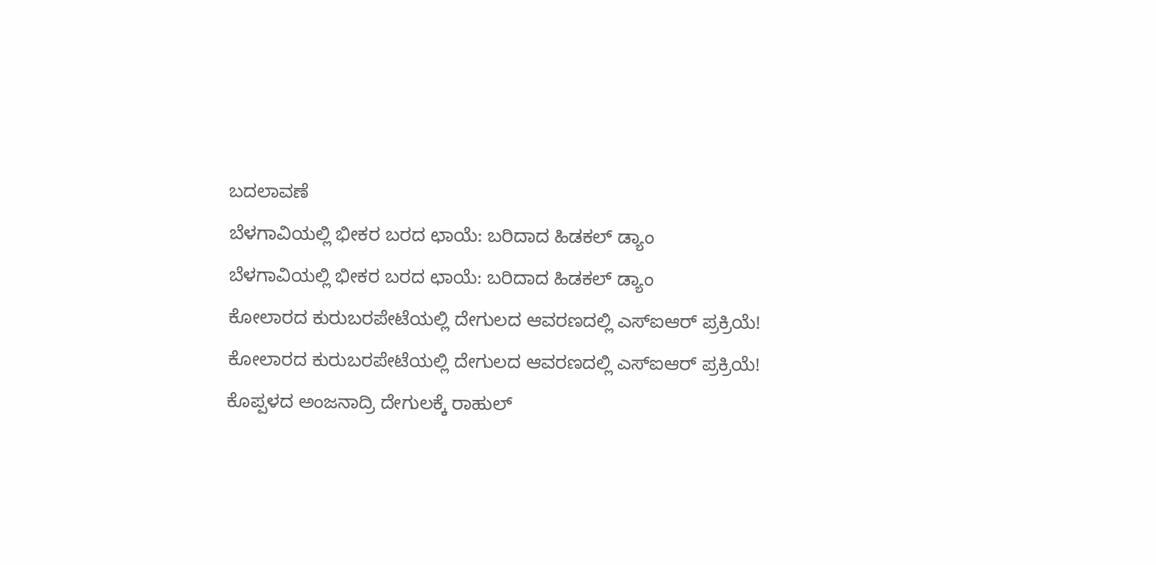ಬದಲಾವಣೆ
ಬೆಳಗಾವಿಯಲ್ಲಿ ಭೀಕರ ಬರದ ಛಾಯೆ: ಬರಿದಾದ ಹಿಡಕಲ್ ಡ್ಯಾಂ
ಬೆಳಗಾವಿಯಲ್ಲಿ ಭೀಕರ ಬರದ ಛಾಯೆ: ಬರಿದಾದ ಹಿಡಕಲ್ ಡ್ಯಾಂ
ಕೋಲಾರದ ಕುರುಬರಪೇಟೆಯಲ್ಲಿ ದೇಗುಲದ ಆವರಣದಲ್ಲಿ ಎಸ್ಐಆರ್ ಪ್ರಕ್ರಿಯೆ!
ಕೋಲಾರದ ಕುರುಬರಪೇಟೆಯಲ್ಲಿ ದೇಗುಲದ ಆವರಣದಲ್ಲಿ ಎಸ್ಐಆರ್ ಪ್ರಕ್ರಿಯೆ!
ಕೊಪ್ಪಳದ ಅಂಜನಾದ್ರಿ ದೇಗುಲಕ್ಕೆ ರಾಹುಲ್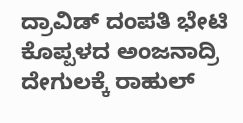ದ್ರಾವಿಡ್ ದಂಪತಿ ಭೇಟಿ
ಕೊಪ್ಪಳದ ಅಂಜನಾದ್ರಿ ದೇಗುಲಕ್ಕೆ ರಾಹುಲ್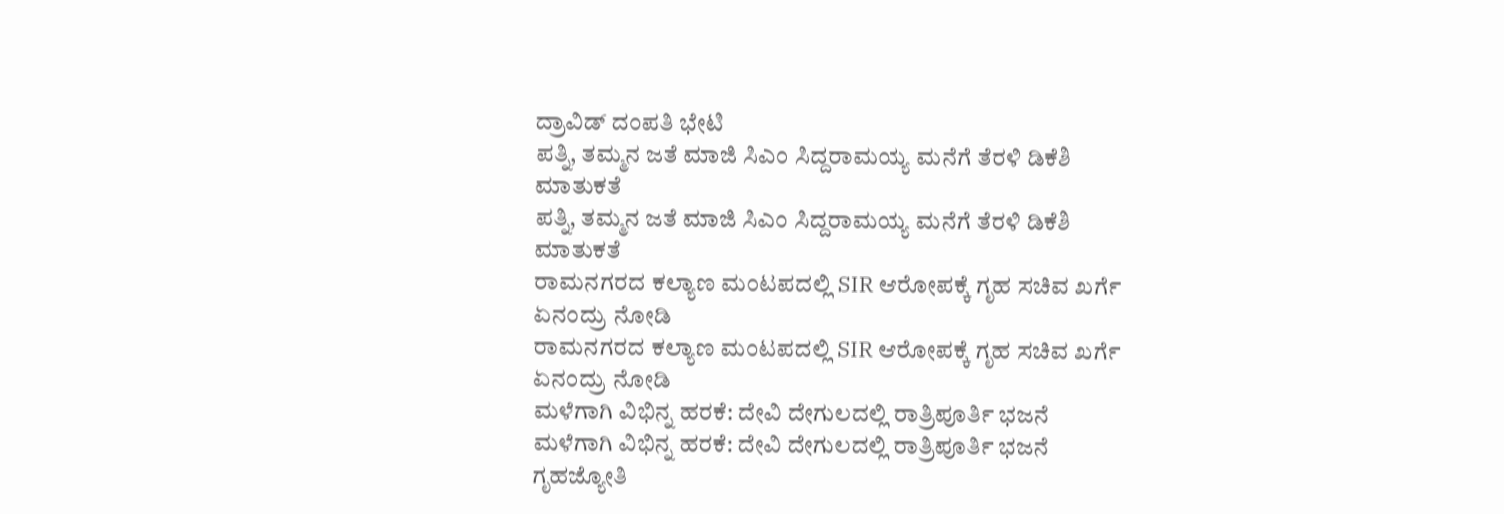ದ್ರಾವಿಡ್ ದಂಪತಿ ಭೇಟಿ
ಪತ್ನಿ, ತಮ್ಮನ ಜತೆ ಮಾಜಿ ಸಿಎಂ ಸಿದ್ದರಾಮಯ್ಯ ಮನೆಗೆ ತೆರಳಿ ಡಿಕೆಶಿ ಮಾತುಕತೆ
ಪತ್ನಿ, ತಮ್ಮನ ಜತೆ ಮಾಜಿ ಸಿಎಂ ಸಿದ್ದರಾಮಯ್ಯ ಮನೆಗೆ ತೆರಳಿ ಡಿಕೆಶಿ ಮಾತುಕತೆ
ರಾಮನಗರದ ಕಲ್ಯಾಣ ಮಂಟಪದಲ್ಲಿ SIR ಆರೋಪಕ್ಕೆ ಗೃಹ ಸಚಿವ ಖರ್ಗೆ ಏನಂದ್ರು ನೋಡಿ
ರಾಮನಗರದ ಕಲ್ಯಾಣ ಮಂಟಪದಲ್ಲಿ SIR ಆರೋಪಕ್ಕೆ ಗೃಹ ಸಚಿವ ಖರ್ಗೆ ಏನಂದ್ರು ನೋಡಿ
ಮಳೆಗಾಗಿ ವಿಭಿನ್ನ ಹರಕೆ: ದೇವಿ ದೇಗುಲದಲ್ಲಿ ರಾತ್ರಿಪೂರ್ತಿ ಭಜನೆ
ಮಳೆಗಾಗಿ ವಿಭಿನ್ನ ಹರಕೆ: ದೇವಿ ದೇಗುಲದಲ್ಲಿ ರಾತ್ರಿಪೂರ್ತಿ ಭಜನೆ
ಗೃಹಜ್ಯೋತಿ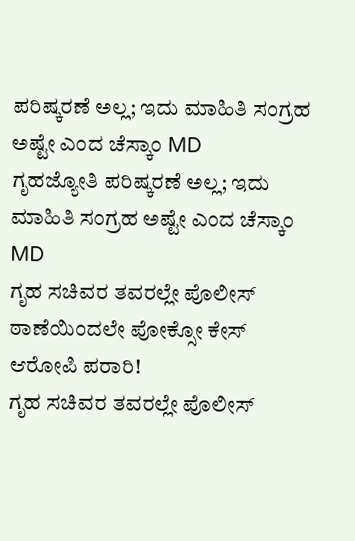ಪರಿಷ್ಕರಣೆ ಅಲ್ಲ; ಇದು ಮಾಹಿತಿ ಸಂಗ್ರಹ ಅಷ್ಟೇ ಎಂದ ಚೆಸ್ಕಾಂ MD
ಗೃಹಜ್ಯೋತಿ ಪರಿಷ್ಕರಣೆ ಅಲ್ಲ; ಇದು ಮಾಹಿತಿ ಸಂಗ್ರಹ ಅಷ್ಟೇ ಎಂದ ಚೆಸ್ಕಾಂ MD
ಗೃಹ ಸಚಿವರ ತವರಲ್ಲೇ ಪೊಲೀಸ್ ಠಾಣೆಯಿಂದಲೇ ಪೋಕ್ಸೋ ಕೇಸ್ ಆರೋಪಿ ಪರಾರಿ!
ಗೃಹ ಸಚಿವರ ತವರಲ್ಲೇ ಪೊಲೀಸ್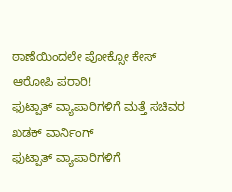ಠಾಣೆಯಿಂದಲೇ ಪೋಕ್ಸೋ ಕೇಸ್ ಆರೋಪಿ ಪರಾರಿ!
ಫುಟ್ಪಾತ್ ವ್ಯಾಪಾರಿಗಳಿಗೆ ಮತ್ತೆ ಸಚಿವರ ಖಡಕ್ ವಾರ್ನಿಂಗ್
ಫುಟ್ಪಾತ್ ವ್ಯಾಪಾರಿಗಳಿಗೆ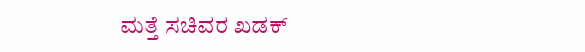ಮತ್ತೆ ಸಚಿವರ ಖಡಕ್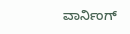ವಾರ್ನಿಂಗ್